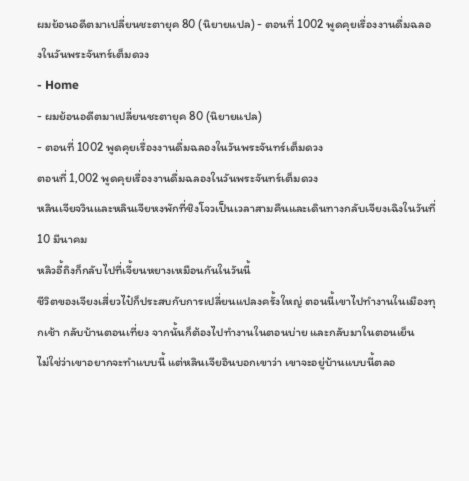ผมย้อนอดีตมาเปลี่ยนชะตายุค 80 (นิยายแปล) - ตอนที่ 1002 พูดคุยเรื่องงานดื่มฉลองในวันพระจันทร์เต็มดวง
- Home
- ผมย้อนอดีตมาเปลี่ยนชะตายุค 80 (นิยายแปล)
- ตอนที่ 1002 พูดคุยเรื่องงานดื่มฉลองในวันพระจันทร์เต็มดวง
ตอนที่ 1,002 พูดคุยเรื่องงานดื่มฉลองในวันพระจันทร์เต็มดวง
หลินเจียจวินและหลินเจียหงพักที่ชิงโจวเป็นเวลาสามคืนและเดินทางกลับเจียงเฉิงในวันที่ 10 มีนาคม
หลิวอี้ถิงก็กลับไปที่เจี้ยนหยางเหมือนกันในวันนี้
ชีวิตของเจียงเสี่ยวไป๋ก็ประสบกับการเปลี่ยนแปลงครั้งใหญ่ ตอนนี้เขาไปทำงานในเมืองทุกเช้า กลับบ้านตอนเที่ยง จากนั้นก็ต้องไปทำงานในตอนบ่าย และกลับมาในตอนเย็น
ไม่ใช่ว่าเขาอยากจะทำแบบนี้ แต่หลินเจียอินบอกเขาว่า เขาจะอยู่บ้านแบบนี้ตลอ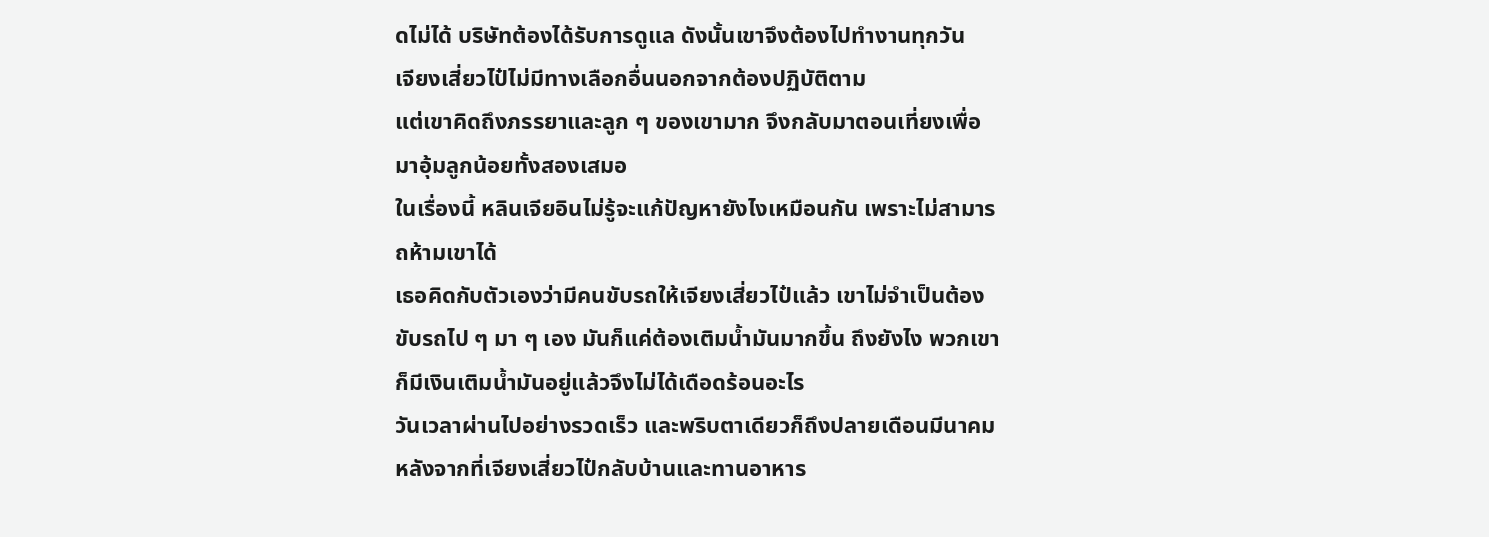ดไม่ได้ บริษัทต้องได้รับการดูแล ดังนั้นเขาจึงต้องไปทำงานทุกวัน
เจียงเสี่ยวไป๋ไม่มีทางเลือกอื่นนอกจากต้องปฏิบัติตาม
แต่เขาคิดถึงภรรยาและลูก ๆ ของเขามาก จึงกลับมาตอนเที่ยงเพื่อมาอุ้มลูกน้อยทั้งสองเสมอ
ในเรื่องนี้ หลินเจียอินไม่รู้จะแก้ปัญหายังไงเหมือนกัน เพราะไม่สามารถห้ามเขาได้
เธอคิดกับตัวเองว่ามีคนขับรถให้เจียงเสี่ยวไป๋แล้ว เขาไม่จำเป็นต้องขับรถไป ๆ มา ๆ เอง มันก็แค่ต้องเติมน้ำมันมากขึ้น ถึงยังไง พวกเขาก็มีเงินเติมน้ำมันอยู่แล้วจึงไม่ได้เดือดร้อนอะไร
วันเวลาผ่านไปอย่างรวดเร็ว และพริบตาเดียวก็ถึงปลายเดือนมีนาคม
หลังจากที่เจียงเสี่ยวไป๋กลับบ้านและทานอาหาร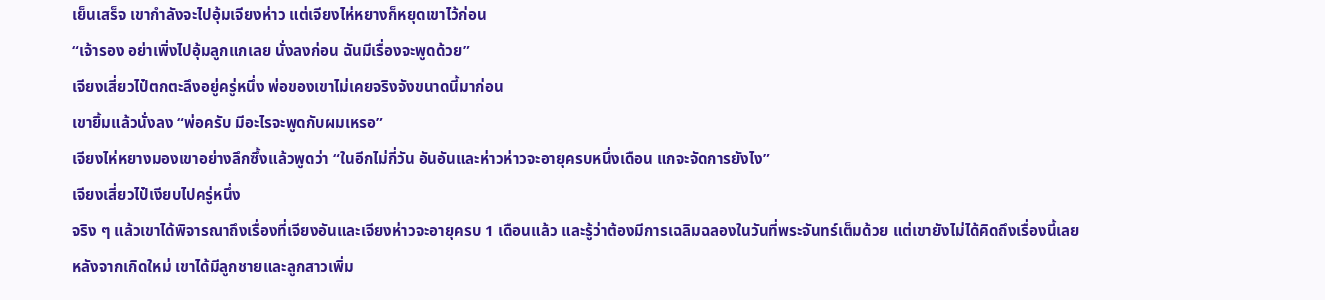เย็นเสร็จ เขากำลังจะไปอุ้มเจียงห่าว แต่เจียงไห่หยางก็หยุดเขาไว้ก่อน
“เจ้ารอง อย่าเพิ่งไปอุ้มลูกแกเลย นั่งลงก่อน ฉันมีเรื่องจะพูดด้วย”
เจียงเสี่ยวไป๋ตกตะลึงอยู่ครู่หนึ่ง พ่อของเขาไม่เคยจริงจังขนาดนี้มาก่อน
เขายิ้มแล้วนั่งลง “พ่อครับ มีอะไรจะพูดกับผมเหรอ”
เจียงไห่หยางมองเขาอย่างลึกซึ้งแล้วพูดว่า “ในอีกไม่กี่วัน อันอันและห่าวห่าวจะอายุครบหนึ่งเดือน แกจะจัดการยังไง”
เจียงเสี่ยวไป๋เงียบไปครู่หนึ่ง
จริง ๆ แล้วเขาได้พิจารณาถึงเรื่องที่เจียงอันและเจียงห่าวจะอายุครบ 1 เดือนแล้ว และรู้ว่าต้องมีการเฉลิมฉลองในวันที่พระจันทร์เต็มด้วย แต่เขายังไม่ได้คิดถึงเรื่องนี้เลย
หลังจากเกิดใหม่ เขาได้มีลูกชายและลูกสาวเพิ่ม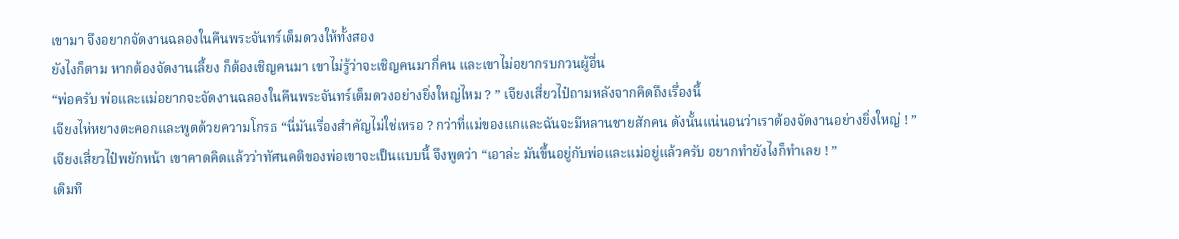เขามา จึงอยากจัดงานฉลองในคืนพระจันทร์เต็มดวงให้ทั้งสอง
ยังไงก็ตาม หากต้องจัดงานเลี้ยง ก็ต้องเชิญคนมา เขาไม่รู้ว่าจะเชิญคนมากี่คน และเขาไม่อยากรบกวนผู้อื่น
“พ่อครับ พ่อและแม่อยากจะจัดงานฉลองในคืนพระจันทร์เต็มดวงอย่างยิ่งใหญ่ไหม ? ” เจียงเสี่ยวไป๋ถามหลังจากคิดถึงเรื่องนี้
เจียงไห่หยางตะคอกและพูดด้วยความโกรธ “นี่มันเรื่องสำคัญไม่ใช่เหรอ ? กว่าที่แม่ของแกและฉันจะมีหลานชายสักคน ดังนั้นแน่นอนว่าเราต้องจัดงานอย่างยิ่งใหญ่ ! ”
เจียงเสี่ยวไป๋พยักหน้า เขาคาดคิดแล้วว่าทัศนคติของพ่อเขาจะเป็นแบบนี้ จึงพูดว่า “เอาล่ะ มันขึ้นอยู่กับพ่อและแม่อยู่แล้วครับ อยากทำยังไงก็ทำเลย ! ”
เดิมที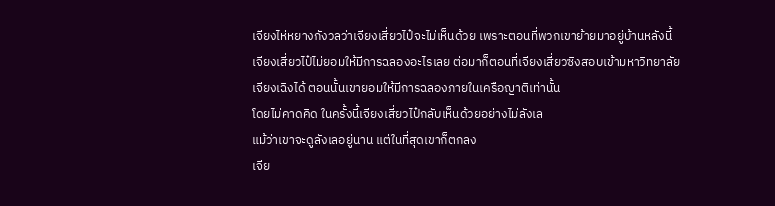เจียงไห่หยางกังวลว่าเจียงเสี่ยวไป๋จะไม่เห็นด้วย เพราะตอนที่พวกเขาย้ายมาอยู่บ้านหลังนี้ เจียงเสี่ยวไป๋ไม่ยอมให้มีการฉลองอะไรเลย ต่อมาก็ตอนที่เจียงเสี่ยวซิงสอบเข้ามหาวิทยาลัยเจียงเฉิงได้ ตอนนั้นเขายอมให้มีการฉลองภายในเครือญาติเท่านั้น
โดยไม่คาดคิด ในครั้งนี้เจียงเสี่ยวไป๋กลับเห็นด้วยอย่างไม่ลังเล
แม้ว่าเขาจะดูลังเลอยู่นาน แต่ในที่สุดเขาก็ตกลง
เจีย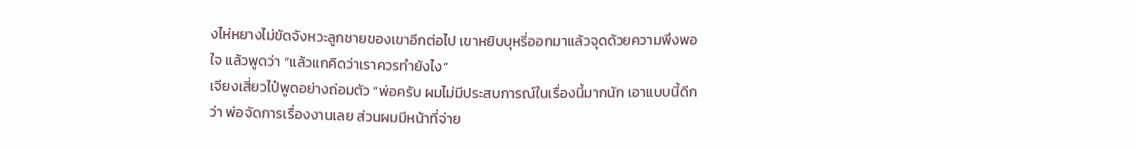งไห่หยางไม่ขัดจังหวะลูกชายของเขาอีกต่อไป เขาหยิบบุหรี่ออกมาแล้วจุดด้วยความพึงพอใจ แล้วพูดว่า “แล้วแกคิดว่าเราควรทำยังไง”
เจียงเสี่ยวไป๋พูดอย่างถ่อมตัว “พ่อครับ ผมไม่มีประสบการณ์ในเรื่องนี้มากนัก เอาแบบนี้ดีกว่า พ่อจัดการเรื่องงานเลย ส่วนผมมีหน้าที่จ่าย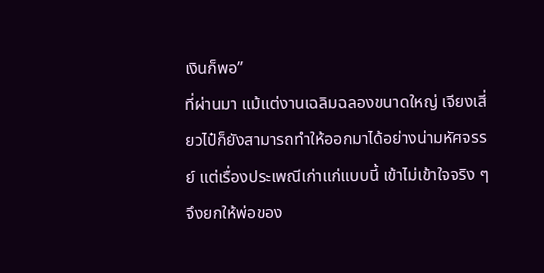เงินก็พอ”
ที่ผ่านมา แม้แต่งานเฉลิมฉลองขนาดใหญ่ เจียงเสี่ยวไป๋ก็ยังสามารถทำให้ออกมาได้อย่างน่ามหัศจรรย์ แต่เรื่องประเพณีเก่าแก่แบบนี้ เข้าไม่เข้าใจจริง ๆ จึงยกให้พ่อของ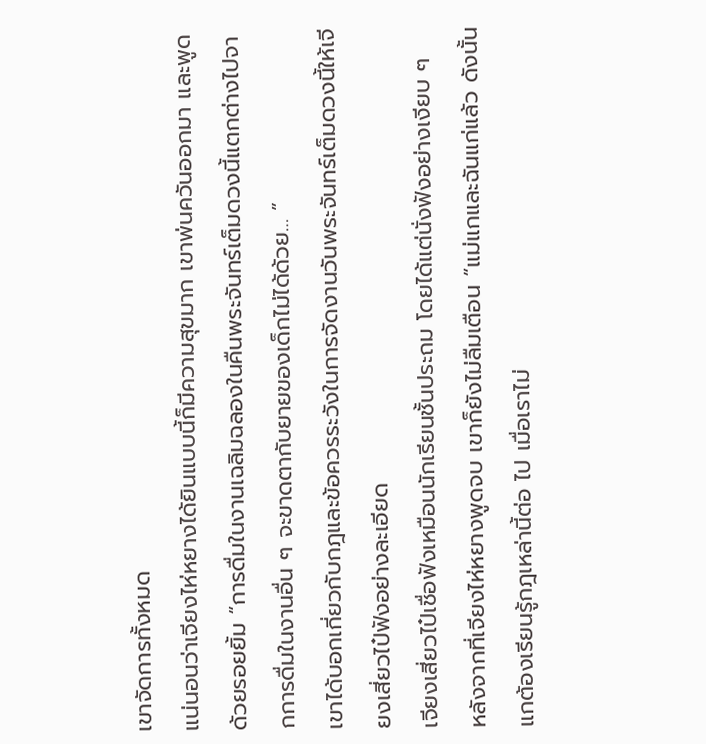เขาจัดการทั้งหมด
แน่นอนว่าเจียงไห่หยางได้ยินแบบนี้ก็มีความสุขมาก เขาพ่นควันออกมา และพูดด้วยรอยยิ้ม “การดื่มในงานเฉลิมฉลองในคืนพระจันทร์เต็มดวงนี้แตกต่างไปจากการดื่มในงานอื่น ๆ จะขาดตากับยายของเด็กไม่ได้ด้วย… ”
เขาได้บอกเกี่ยวกับกฎและข้อควรระวังในการจัดงานวันพระจันทร์เต็มดวงนี้ให้เจียงเสี่ยวไป๋ฟังอย่างละเอียด
เจียงเสี่ยวไป๋เชื่อฟังเหมือนนักเรียนชั้นประถม โดยได้แต่นั่งฟังอย่างเงียบ ๆ
หลังจากที่เจียงไห่หยางพูดจบ เขาก็ยังไม่ลืมเตือน “แม่แกและฉันแก่แล้ว ดังนั้นแกต้องเรียนรู้กฎเหล่านี้ต่อ ไป เมื่อเราไม่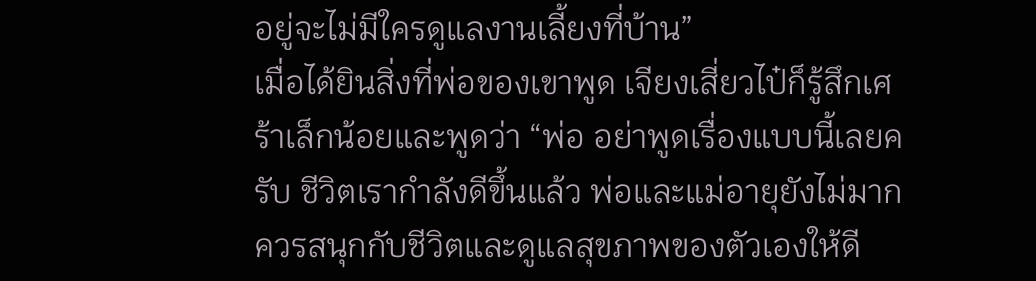อยู่จะไม่มีใครดูแลงานเลี้ยงที่บ้าน”
เมื่อได้ยินสิ่งที่พ่อของเขาพูด เจียงเสี่ยวไป๋ก็รู้สึกเศร้าเล็กน้อยและพูดว่า “พ่อ อย่าพูดเรื่องแบบนี้เลยครับ ชีวิตเรากำลังดีขึ้นแล้ว พ่อและแม่อายุยังไม่มาก ควรสนุกกับชีวิตและดูแลสุขภาพของตัวเองให้ดี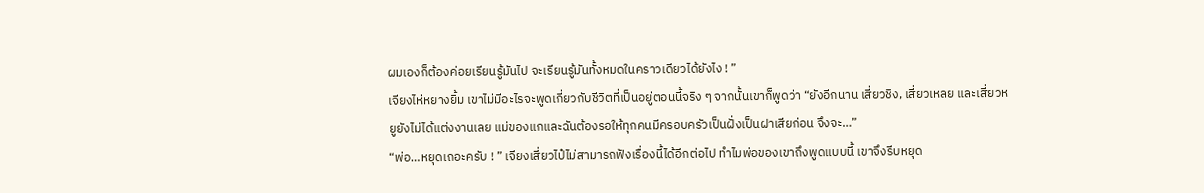ผมเองก็ต้องค่อยเรียนรู้มันไป จะเรียนรู้มันทั้งหมดในคราวเดียวได้ยังไง ! ”
เจียงไห่หยางยิ้ม เขาไม่มีอะไรจะพูดเกี่ยวกับชีวิตที่เป็นอยู่ตอนนี้จริง ๆ จากนั้นเขาก็พูดว่า “ยังอีกนาน เสี่ยวชิง, เสี่ยวเหลย และเสี่ยวหยูยังไม่ได้แต่งงานเลย แม่ของแกและฉันต้องรอให้ทุกคนมีครอบครัวเป็นฝั่งเป็นฝาเสียก่อน จึงจะ…”
“พ่อ…หยุดเถอะครับ ! ” เจียงเสี่ยวไป๋ไม่สามารถฟังเรื่องนี้ได้อีกต่อไป ทำไมพ่อของเขาถึงพูดแบบนี้ เขาจึงรีบหยุด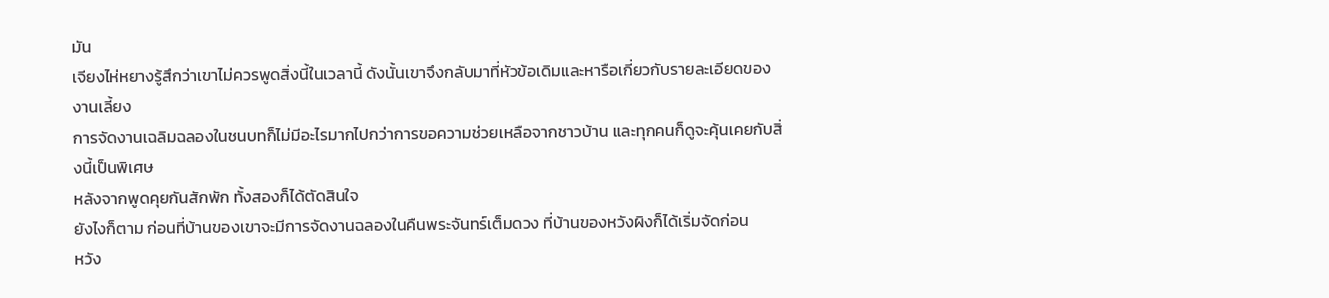มัน
เจียงไห่หยางรู้สึกว่าเขาไม่ควรพูดสิ่งนี้ในเวลานี้ ดังนั้นเขาจึงกลับมาที่หัวข้อเดิมและหารือเกี่ยวกับรายละเอียดของงานเลี้ยง
การจัดงานเฉลิมฉลองในชนบทก็ไม่มีอะไรมากไปกว่าการขอความช่วยเหลือจากชาวบ้าน และทุกคนก็ดูจะคุ้นเคยกับสิ่งนี้เป็นพิเศษ
หลังจากพูดคุยกันสักพัก ทั้งสองก็ได้ตัดสินใจ
ยังไงก็ตาม ก่อนที่บ้านของเขาจะมีการจัดงานฉลองในคืนพระจันทร์เต็มดวง ที่บ้านของหวังผิงก็ได้เริ่มจัดก่อน
หวัง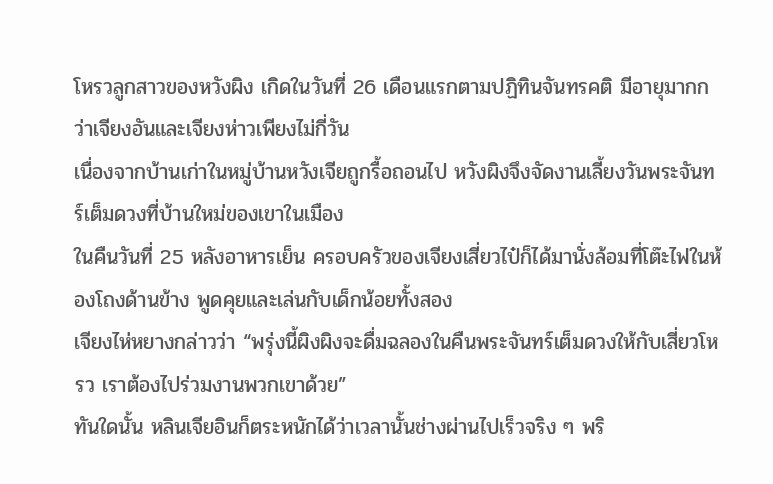โหรวลูกสาวของหวังผิง เกิดในวันที่ 26 เดือนแรกตามปฏิทินจันทรคติ มีอายุมากกว่าเจียงอันและเจียงห่าวเพียงไม่กี่วัน
เนื่องจากบ้านเก่าในหมู่บ้านหวังเจียถูกรื้อถอนไป หวังผิงจึงจัดงานเลี้ยงวันพระจันทร์เต็มดวงที่บ้านใหม่ของเขาในเมือง
ในคืนวันที่ 25 หลังอาหารเย็น ครอบครัวของเจียงเสี่ยวไป๋ก็ได้มานั่งล้อมที่โต๊ะไฟในห้องโถงด้านข้าง พูดคุยและเล่นกับเด็กน้อยทั้งสอง
เจียงไห่หยางกล่าวว่า “พรุ่งนี้ผิงผิงจะดื่มฉลองในคืนพระจันทร์เต็มดวงให้กับเสี่ยวโหรว เราต้องไปร่วมงานพวกเขาด้วย”
ทันใดนั้น หลินเจียอินก็ตระหนักได้ว่าเวลานั้นช่างผ่านไปเร็วจริง ๆ พริ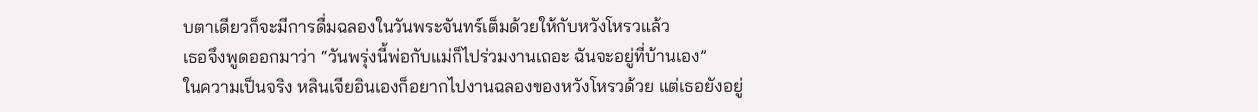บตาเดียวก็จะมีการดื่มฉลองในวันพระจันทร์เต็มด้วยให้กับหวังโหรวแล้ว
เธอจึงพูดออกมาว่า “วันพรุ่งนี้พ่อกับแม่ก็ไปร่วมงานเถอะ ฉันจะอยู่ที่บ้านเอง”
ในความเป็นจริง หลินเจียอินเองก็อยากไปงานฉลองของหวังโหรวด้วย แต่เธอยังอยู่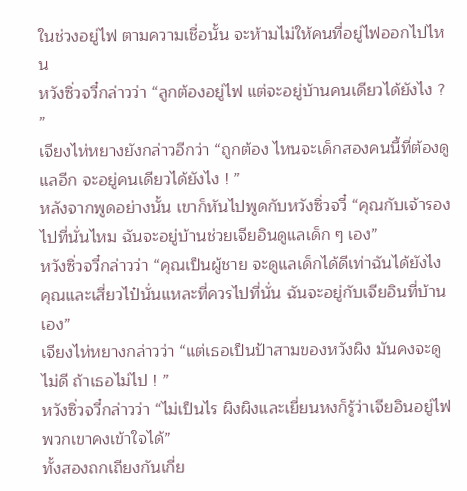ในช่วงอยู่ไฟ ตามความเชื่อนั้น จะห้ามไม่ให้คนที่อยู่ไฟออกไปไหน
หวังซิ่วจวี๋กล่าวว่า “ลูกต้องอยู่ไฟ แต่จะอยู่บ้านคนเดียวได้ยังไง ? ”
เจียงไห่หยางยังกล่าวอีกว่า “ถูกต้อง ไหนจะเด็กสองคนนี้ที่ต้องดูแลอีก จะอยู่คนเดียวได้ยังไง ! ”
หลังจากพูดอย่างนั้น เขาก็หันไปพูดกับหวังซิ่วจวี๋ “คุณกับเจ้ารองไปที่นั่นไหม ฉันจะอยู่บ้านช่วยเจียอินดูแลเด็ก ๆ เอง”
หวังซิ่วจวี๋กล่าวว่า “คุณเป็นผู้ชาย จะดูแลเด็กได้ดีเท่าฉันได้ยังไง คุณและเสี่ยวไป๋นั่นแหละที่ควรไปที่นั่น ฉันจะอยู่กับเจียอินที่บ้านเอง”
เจียงไห่หยางกล่าวว่า “แต่เธอเป็นป้าสามของหวังผิง มันคงจะดูไม่ดี ถ้าเธอไม่ไป ! ”
หวังซิ่วจวี๋กล่าวว่า “ไม่เป็นไร ผิงผิงและเยี่ยนหงก็รู้ว่าเจียอินอยู่ไฟ พวกเขาคงเข้าใจได้”
ทั้งสองถกเถียงกันเกี่ย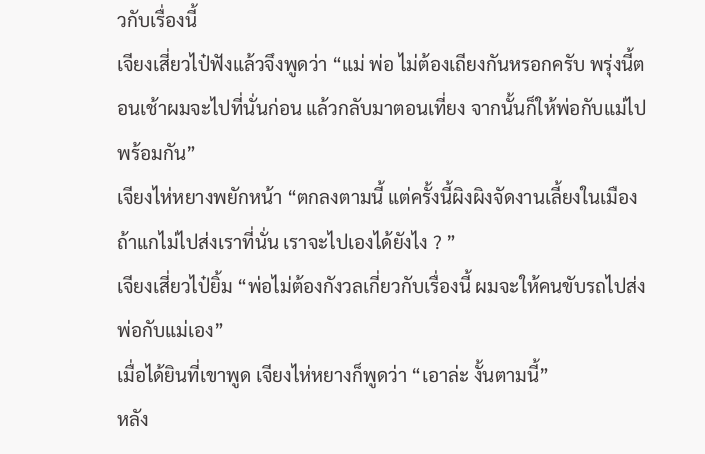วกับเรื่องนี้
เจียงเสี่ยวไป๋ฟังแล้วจึงพูดว่า “แม่ พ่อ ไม่ต้องเถียงกันหรอกครับ พรุ่งนี้ตอนเช้าผมจะไปที่นั่นก่อน แล้วกลับมาตอนเที่ยง จากนั้นก็ให้พ่อกับแม่ไปพร้อมกัน”
เจียงไห่หยางพยักหน้า “ตกลงตามนี้ แต่ครั้งนี้ผิงผิงจัดงานเลี้ยงในเมือง ถ้าแกไม่ไปส่งเราที่นั่น เราจะไปเองได้ยังไง ? ”
เจียงเสี่ยวไป๋ยิ้ม “พ่อไม่ต้องกังวลเกี่ยวกับเรื่องนี้ ผมจะให้คนขับรถไปส่งพ่อกับแม่เอง”
เมื่อได้ยินที่เขาพูด เจียงไห่หยางก็พูดว่า “เอาล่ะ งั้นตามนี้”
หลัง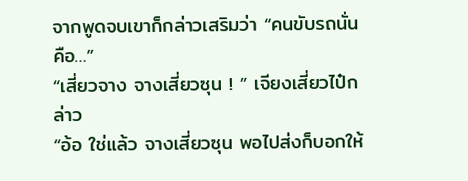จากพูดจบเขาก็กล่าวเสริมว่า “คนขับรถนั่นคือ…”
“เสี่ยวจาง จางเสี่ยวซุน ! ” เจียงเสี่ยวไป๋กล่าว
“อ้อ ใช่แล้ว จางเสี่ยวซุน พอไปส่งก็บอกให้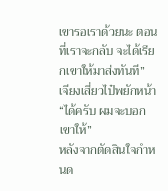เขารอเราด้วยนะ ตอนที่เราจะกลับ จะได้เรียกเขาให้มาส่งทันที”
เจียงเสี่ยวไป๋พยักหน้า “ได้ครับ ผมจะบอกเขาให้”
หลังจากตัดสินใจกำหนด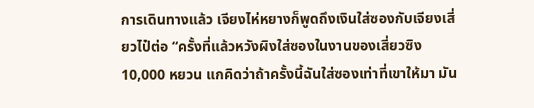การเดินทางแล้ว เจียงไห่หยางก็พูดถึงเงินใส่ซองกับเจียงเสี่ยวไป๋ต่อ “ครั้งที่แล้วหวังผิงใส่ซองในงานของเสี่ยวซิง 10,000 หยวน แกคิดว่าถ้าครั้งนี้ฉันใส่ซองเท่าที่เขาให้มา มัน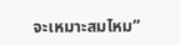จะเหมาะสมไหม”